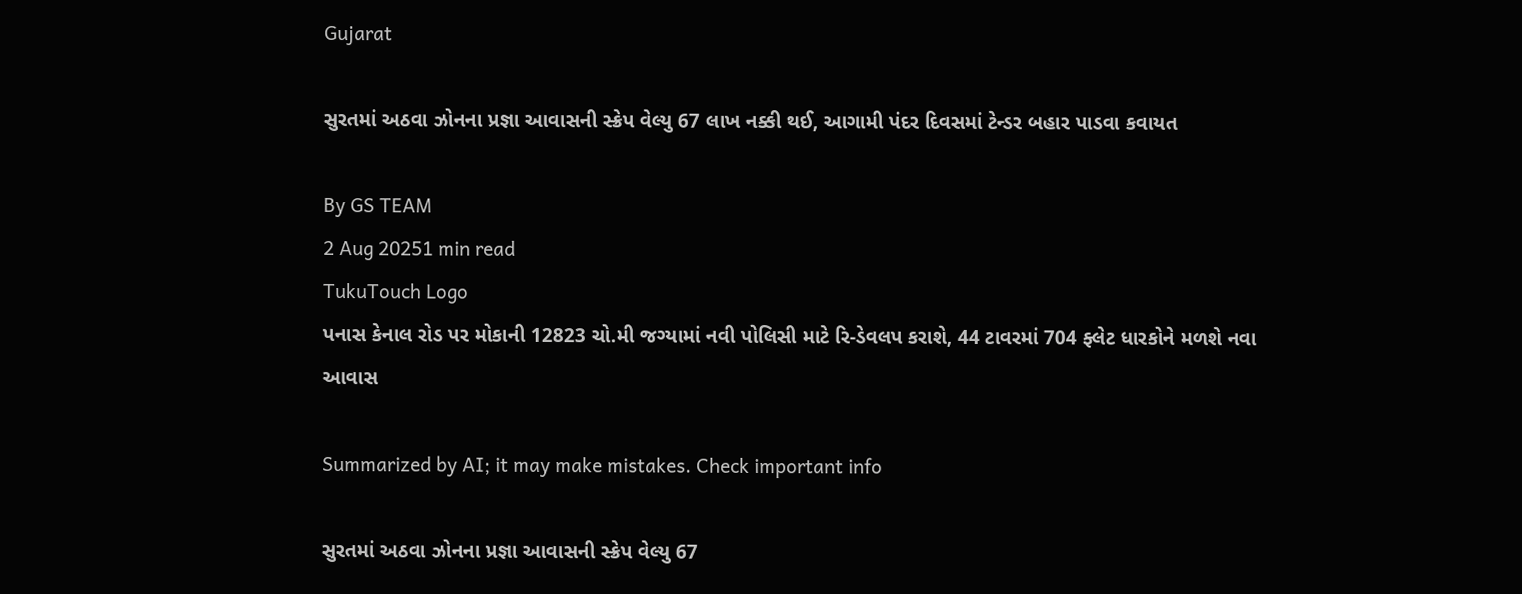Gujarat

સુરતમાં અઠવા ઝોનના પ્રજ્ઞા આવાસની સ્ક્રેપ વેલ્યુ 67 લાખ નક્કી થઈ, આગામી પંદર દિવસમાં ટેન્ડર બહાર પાડવા કવાયત

By GS TEAM
2 Aug 20251 min read
TukuTouch Logo
પનાસ કેનાલ રોડ પર મોકાની 12823 ચો.મી જગ્યામાં નવી પોલિસી માટે રિ-ડેવલપ કરાશે, 44 ટાવરમાં 704 ફ્લેટ ધારકોને મળશે નવા આવાસ

Summarized by AI; it may make mistakes. Check important info

સુરતમાં અઠવા ઝોનના પ્રજ્ઞા આવાસની સ્ક્રેપ વેલ્યુ 67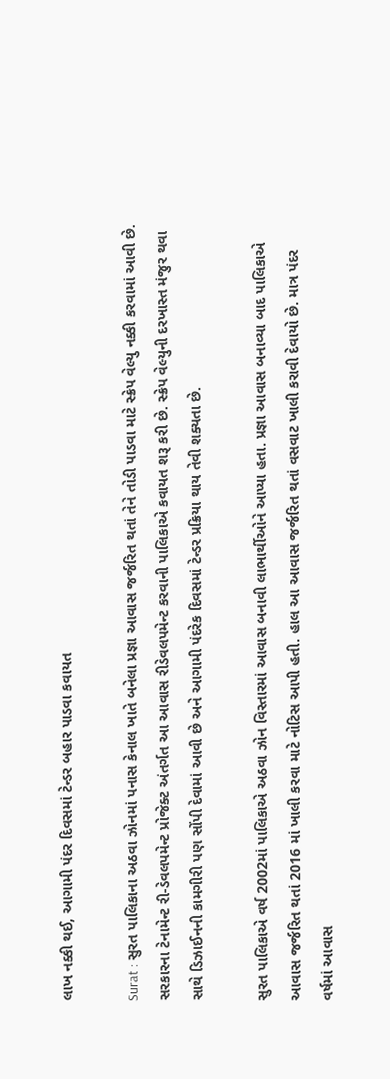લાખ નક્કી થઈ, આગામી પંદર દિવસમાં ટેન્ડર બહાર પાડવા કવાયત

Surat : સુરત પાલિકાના અઠવા ઝોનમાં પનાસ કેનાલ ખાતે બનેલા પ્રજ્ઞા આવાસ જર્જરિત થતાં તેને તોડી પાડવા માટે સ્ક્રેપ વેલ્યુ નક્કી કરવામાં આવી છે. સરકારના ટેનામેન્ટ રી-ડેવલપમેન્ટ પ્રોજેક્ટ અંતર્ગત આ આવાસ રીડેવલપમેન્ટ કરવાની પાલિકાએ કવાયત શરૂ કરી છે. સ્ક્રેપ વેલ્યુની દરખાસ્ત મંજુર થવા સાથે ડિઝાઈનની કામગીરી પણ સોંપી દેવામાં આવી છે અને આગામી પંદરેક દિવસમાં ટેન્ડર પ્રક્રિયા થાય તેવી શક્યતા છે.

સુરત પાલિકાએ વર્ષ 2002માં પાલિકાએ અઠવા ઝોન વિસ્તારમાં આવાસ બનાવી લાભાર્થીઓને આપ્યા હતા. પ્રજ્ઞા આવાસ બનાવ્યા બાદ પાલિકાએ આવાસ જર્જરિત થતાં 2016 માં ખાલી કરવા માટે નોટિસ આપી હતી. હાલ આ આવાસ જર્જરિત થતાં વસવાટ ખાલી કરાવી દેવાયો છે. માત્ર પંદર વર્ષમાં આવાસ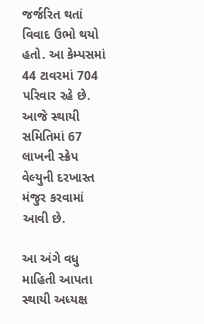જર્જરિત થતાં વિવાદ ઉભો થયો હતો. આ કેમ્પસમાં 44 ટાવરમાં 704 પરિવાર રહે છે. આજે સ્થાયી સમિતિમાં 67 લાખની સ્ક્રેપ વેલ્યુની દરખાસ્ત મંજુર કરવામાં આવી છે.

આ અંગે વધુ માહિતી આપતા સ્થાયી અધ્યક્ષ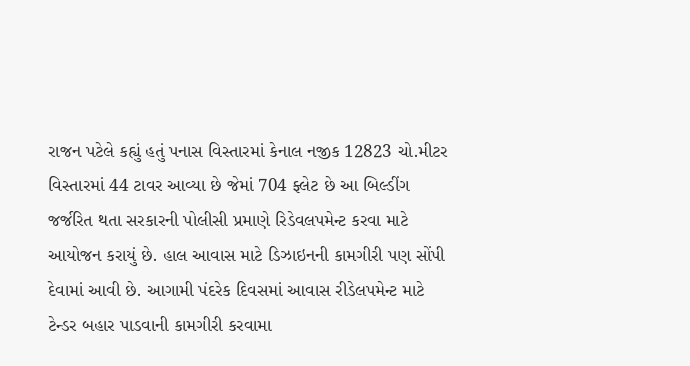રાજન પટેલે કહ્યું હતું પનાસ વિસ્તારમાં કેનાલ નજીક 12823 ચો.મીટર વિસ્તારમાં 44 ટાવર આવ્યા છે જેમાં 704 ફ્લેટ છે આ બિલ્ડીંગ જર્જરિત થતા સરકારની પોલીસી પ્રમાણે રિડેવલપમેન્ટ કરવા માટે આયોજન કરાયું છે. હાલ આવાસ માટે ડિઝાઇનની કામગીરી પણ સોંપી દેવામાં આવી છે. આગામી પંદરેક દિવસમાં આવાસ રીડેલપમેન્ટ માટે ટેન્ડર બહાર પાડવાની કામગીરી કરવામા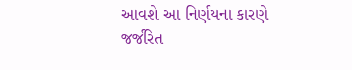આવશે આ નિર્ણયના કારણે જર્જરિત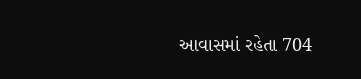આવાસમાં રહેતા 704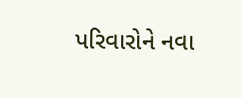પરિવારોને નવા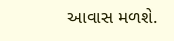આવાસ મળશે.